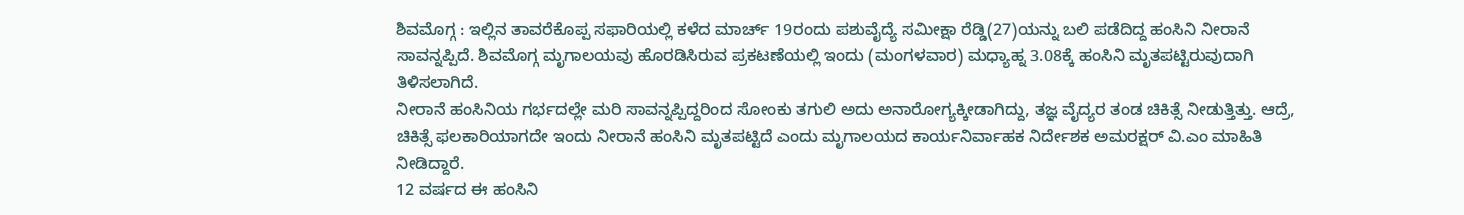ಶಿವಮೊಗ್ಗ : ಇಲ್ಲಿನ ತಾವರೆಕೊಪ್ಪ ಸಫಾರಿಯಲ್ಲಿ ಕಳೆದ ಮಾರ್ಚ್ 19ರಂದು ಪಶುವೈದ್ಯೆ ಸಮೀಕ್ಷಾ ರೆಡ್ಡಿ(27)ಯನ್ನು ಬಲಿ ಪಡೆದಿದ್ದ ಹಂಸಿನಿ ನೀರಾನೆ ಸಾವನ್ನಪ್ಪಿದೆ. ಶಿವಮೊಗ್ಗ ಮೃಗಾಲಯವು ಹೊರಡಿಸಿರುವ ಪ್ರಕಟಣೆಯಲ್ಲಿ ಇಂದು (ಮಂಗಳವಾರ) ಮಧ್ಯಾಹ್ನ 3.08ಕ್ಕೆ ಹಂಸಿನಿ ಮೃತಪಟ್ಟಿರುವುದಾಗಿ ತಿಳಿಸಲಾಗಿದೆ.
ನೀರಾನೆ ಹಂಸಿನಿಯ ಗರ್ಭದಲ್ಲೇ ಮರಿ ಸಾವನ್ನಪ್ಪಿದ್ದರಿಂದ ಸೋಂಕು ತಗುಲಿ ಅದು ಅನಾರೋಗ್ಯಕ್ಕೀಡಾಗಿದ್ದು, ತಜ್ಞ ವೈದ್ಯರ ತಂಡ ಚಿಕಿತ್ಸೆ ನೀಡುತ್ತಿತ್ತು. ಆದ್ರೆ, ಚಿಕಿತ್ಸೆ ಫಲಕಾರಿಯಾಗದೇ ಇಂದು ನೀರಾನೆ ಹಂಸಿನಿ ಮೃತಪಟ್ಟಿದೆ ಎಂದು ಮೃಗಾಲಯದ ಕಾರ್ಯನಿರ್ವಾಹಕ ನಿರ್ದೇಶಕ ಅಮರಕ್ಷರ್ ವಿ.ಎಂ ಮಾಹಿತಿ ನೀಡಿದ್ದಾರೆ.
12 ವರ್ಷದ ಈ ಹಂಸಿನಿ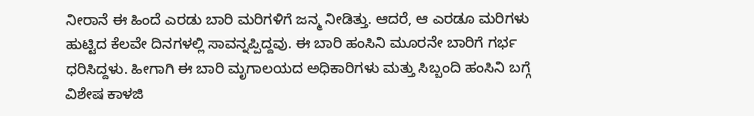ನೀರಾನೆ ಈ ಹಿಂದೆ ಎರಡು ಬಾರಿ ಮರಿಗಳಿಗೆ ಜನ್ಮ ನೀಡಿತ್ತು. ಆದರೆ, ಆ ಎರಡೂ ಮರಿಗಳು ಹುಟ್ಟಿದ ಕೆಲವೇ ದಿನಗಳಲ್ಲಿ ಸಾವನ್ನಪ್ಪಿದ್ದವು. ಈ ಬಾರಿ ಹಂಸಿನಿ ಮೂರನೇ ಬಾರಿಗೆ ಗರ್ಭ ಧರಿಸಿದ್ದಳು. ಹೀಗಾಗಿ ಈ ಬಾರಿ ಮೃಗಾಲಯದ ಅಧಿಕಾರಿಗಳು ಮತ್ತು ಸಿಬ್ಬಂದಿ ಹಂಸಿನಿ ಬಗ್ಗೆ ವಿಶೇಷ ಕಾಳಜಿ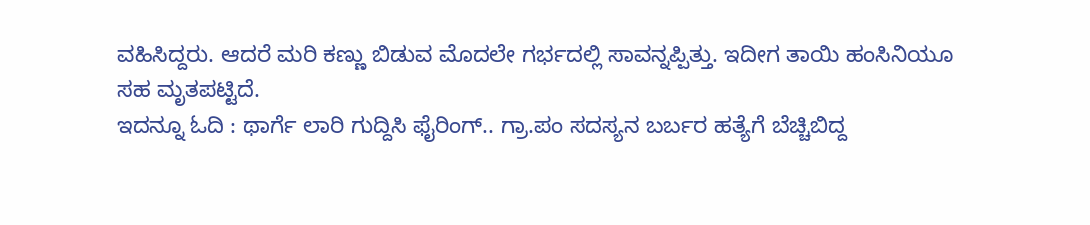ವಹಿಸಿದ್ದರು. ಆದರೆ ಮರಿ ಕಣ್ಣು ಬಿಡುವ ಮೊದಲೇ ಗರ್ಭದಲ್ಲಿ ಸಾವನ್ನಪ್ಪಿತ್ತು. ಇದೀಗ ತಾಯಿ ಹಂಸಿನಿಯೂ ಸಹ ಮೃತಪಟ್ಟಿದೆ.
ಇದನ್ನೂ ಓದಿ : ಥಾರ್ಗೆ ಲಾರಿ ಗುದ್ದಿಸಿ ಫೈರಿಂಗ್.. ಗ್ರಾ.ಪಂ ಸದಸ್ಯನ ಬರ್ಬರ ಹತ್ಯೆಗೆ ಬೆಚ್ಚಿಬಿದ್ದ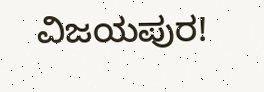ವಿಜಯಪುರ!